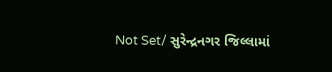Not Set/ સુરેન્દ્રનગર જિલ્લામાં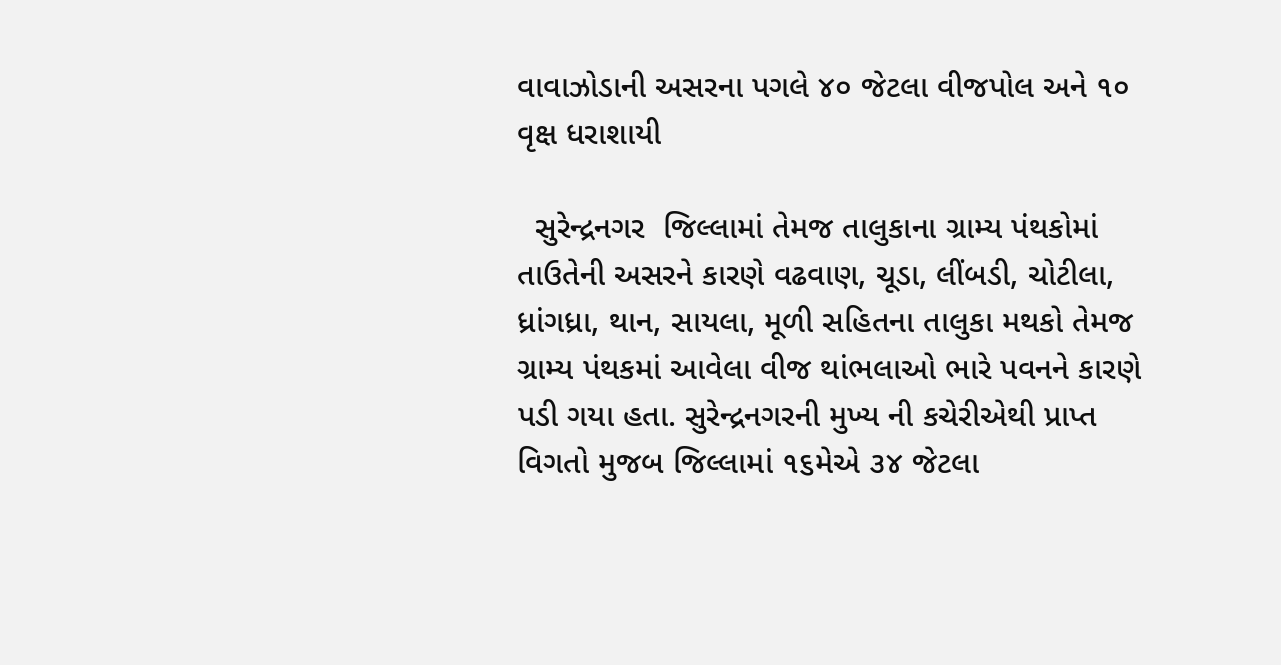વાવાઝોડાની અસરના પગલે ૪૦ જેટલા વીજપોલ અને ૧૦ વૃક્ષ ધરાશાયી

  સુરેન્દ્રનગર  જિલ્લામાં તેમજ તાલુકાના ગ્રામ્ય પંથકોમાં તાઉતેની અસરને કારણે વઢવાણ, ચૂડા, લીંબડી, ચોટીલા, ધ્રાંગધ્રા, થાન, સાયલા, મૂળી સહિતના તાલુકા મથકો તેમજ ગ્રામ્ય પંથકમાં આવેલા વીજ થાંભલાઓ ભારે પવનને કારણે પડી ગયા હતા. સુરેન્દ્રનગરની મુખ્ય ની કચેરીએથી પ્રાપ્ત વિગતો મુજબ જિલ્લામાં ૧૬મેએ ૩૪ જેટલા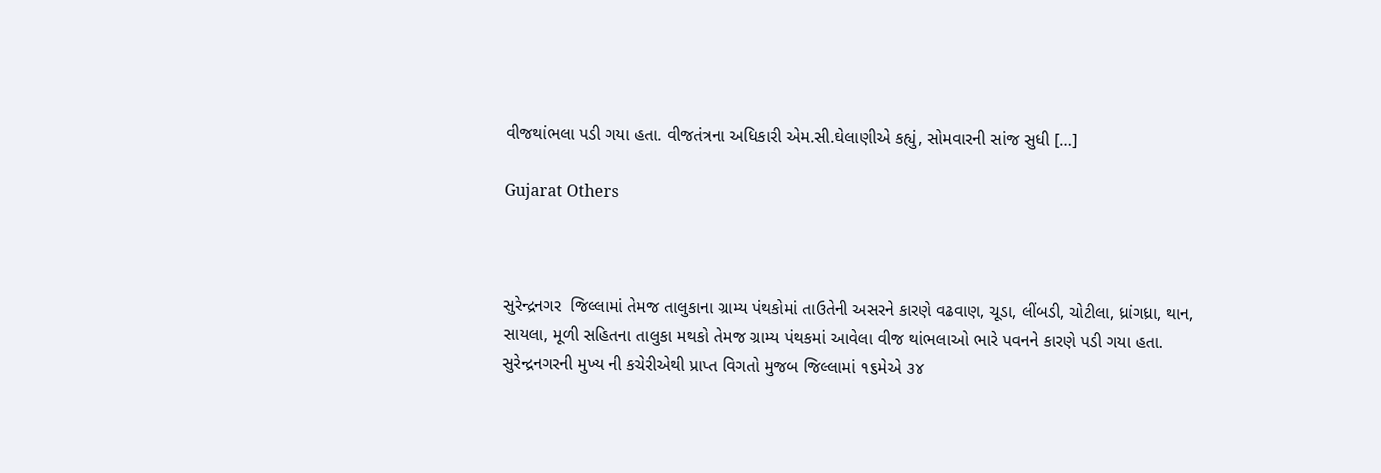વીજથાંભલા પડી ગયા હતા. વીજતંત્રના અધિકારી એમ.સી.ઘેલાણીએ કહ્યું, સોમવારની સાંજ સુધી […]

Gujarat Others



સુરેન્દ્રનગર  જિલ્લામાં તેમજ તાલુકાના ગ્રામ્ય પંથકોમાં તાઉતેની અસરને કારણે વઢવાણ, ચૂડા, લીંબડી, ચોટીલા, ધ્રાંગધ્રા, થાન, સાયલા, મૂળી સહિતના તાલુકા મથકો તેમજ ગ્રામ્ય પંથકમાં આવેલા વીજ થાંભલાઓ ભારે પવનને કારણે પડી ગયા હતા. સુરેન્દ્રનગરની મુખ્ય ની કચેરીએથી પ્રાપ્ત વિગતો મુજબ જિલ્લામાં ૧૬મેએ ૩૪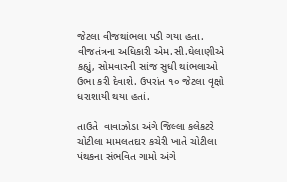જેટલા વીજથાંભલા પડી ગયા હતા. વીજતંત્રના અધિકારી એમ.સી.ઘેલાણીએ કહ્યું, સોમવારની સાંજ સુધી થાંભલાઓ ઉભા કરી દેવાશે. ઉપરાંત ૧૦ જેટલા વૃક્ષો ધરાશાયી થયા હતાં.

તાઉતે  વાવાઝોડા અંગે જિલ્લા કલેકટરે ચોટીલા મામલતદાર કચેરી ખાતે ચોટીલા પંથકના સંભવિત ગામો અંગે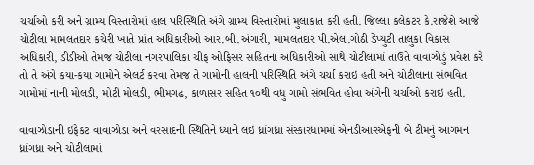ચર્ચાઓ કરી અને ગ્રામ્ય વિસ્તારોમાં હાલ પરિસ્થિતિ અંગે ગ્રામ્ય વિસ્તારોમાં મુલાકાત કરી હતી. જિલ્લા કલેકટર કે.રાજેશે આજે ચોટીલા મામલતદાર કચેરી ખાતે પ્રાંત અધિકારીઓ આર.બી.અંગારી, મામલતદાર પી.એલ.ગોઠી ડેપ્યુટી તાલુકા વિકાસ અધિકારી, ડીડીઓ તેમજ ચોટીલા નગરપાલિકા ચીફ ઓફિસર સહિતના અધિકારીઓ સાથે ચોટીલામાં તાઉતે વાવાઝોડું પ્રવેશ કરે તો તે અંગે કયા-કયા ગામોને એલર્ટ કરવા તેમજ તે ગામોની હાલની પરિસ્થિતિ અંગે ચર્ચા કરાઇ હતી અને ચોટીલાના સંભવિત ગામોમાં નાની મોલડી, મોટી મોલડી, ભીમગઢ, કાળાસર સહિત ૧૦થી વધુ ગામો સંભવિત હોવા અંગેની ચર્ચાઓ કરાઇ હતી.

વાવાઝોડાની ઇફેકટ વાવાઝોડા અને વરસાદની સ્થિતિને ધ્યાને લઇ ધ્રાંગધ્રા સંસ્કારધામમાં એનડીઆરએફની બે ટીમનું આગમન ધ્રાંગધ્રા અને ચોટીલામાં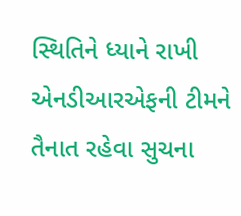સ્થિતિને ધ્યાને રાખી એનડીઆરએફની ટીમને તૈનાત રહેવા સુચના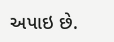અપાઇ છે.